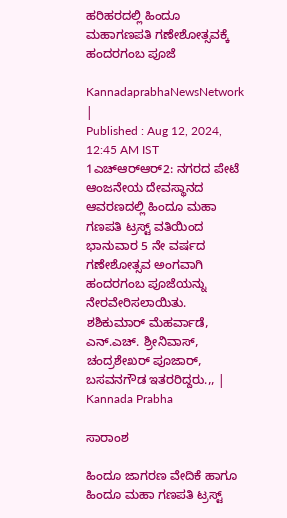ಹರಿಹರದಲ್ಲಿ ಹಿಂದೂ ಮಹಾಗಣಪತಿ ಗಣೇಶೋತ್ಸವಕ್ಕೆ ಹಂದರಗಂಬ ಪೂಜೆ

KannadaprabhaNewsNetwork |
Published : Aug 12, 2024, 12:45 AM IST
1ಎಚ್‍ಆರ್‍ಆರ್2: ನಗರದ ಪೇಟೆ ಆಂಜನೇಯ ದೇವಸ್ಥಾನದ ಆವರಣದಲ್ಲಿ ಹಿಂದೂ ಮಹಾ ಗಣಪತಿ ಟ್ರಸ್ಟ್ ವತಿಯಿಂದ ಭಾನುವಾರ 5 ನೇ ವರ್ಷದ ಗಣೇಶೋತ್ಸವ ಅಂಗವಾಗಿ ಹಂದರಗಂಬ ಪೂಜೆಯನ್ನು ನೇರವೇರಿಸಲಾಯಿತು. ಶಶಿಕುಮಾರ್ ಮೆಹರ್ವಾಡೆ, ಎನ್.ಎಚ್. ಶ್ರೀನಿವಾಸ್, ಚಂದ್ರಶೇಖರ್ ಪೂಜಾರ್, ಬಸವನಗೌಡ ಇತರರಿದ್ದರು.,, | Kannada Prabha

ಸಾರಾಂಶ

ಹಿಂದೂ ಜಾಗರಣ ವೇದಿಕೆ ಹಾಗೂ ಹಿಂದೂ ಮಹಾ ಗಣಪತಿ ಟ್ರಸ್ಟ್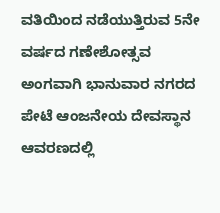ವತಿಯಿಂದ ನಡೆಯುತ್ತಿರುವ 5ನೇ ವರ್ಷದ ಗಣೇಶೋತ್ಸವ ಅಂಗವಾಗಿ ಭಾನುವಾರ ನಗರದ ಪೇಟೆ ಆಂಜನೇಯ ದೇವಸ್ಥಾನ ಆವರಣದಲ್ಲಿ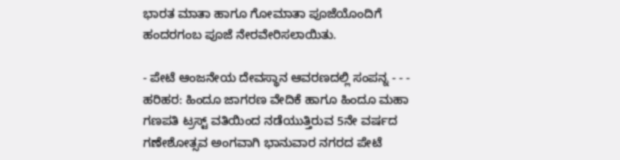ಭಾರತ ಮಾತಾ ಹಾಗೂ ಗೋಮಾತಾ ಪೂಜೆಯೊಂದಿಗೆ ಹಂದರಗಂಬ ಪೂಜೆ ನೇರವೇರಿಸಲಾಯಿತು.

- ಪೇಟೆ ಆಂಜನೇಯ ದೇವಸ್ಥಾನ ಆವರಣದಲ್ಲಿ ಸಂಪನ್ನ - - - ಹರಿಹರ: ಹಿಂದೂ ಜಾಗರಣ ವೇದಿಕೆ ಹಾಗೂ ಹಿಂದೂ ಮಹಾ ಗಣಪತಿ ಟ್ರಸ್ಟ್ ವತಿಯಿಂದ ನಡೆಯುತ್ತಿರುವ 5ನೇ ವರ್ಷದ ಗಣೇಶೋತ್ಸವ ಅಂಗವಾಗಿ ಭಾನುವಾರ ನಗರದ ಪೇಟೆ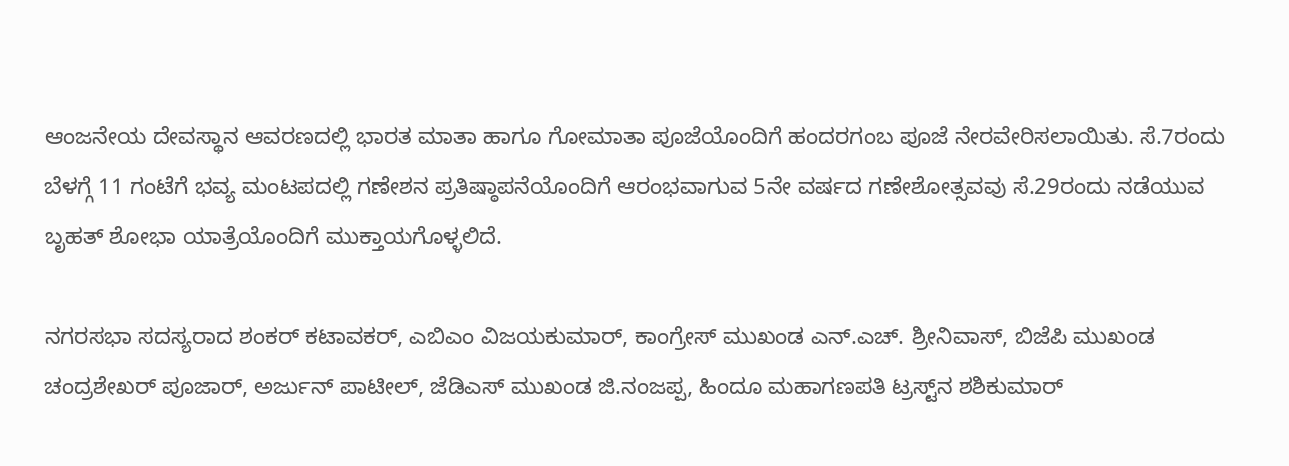ಆಂಜನೇಯ ದೇವಸ್ಥಾನ ಆವರಣದಲ್ಲಿ ಭಾರತ ಮಾತಾ ಹಾಗೂ ಗೋಮಾತಾ ಪೂಜೆಯೊಂದಿಗೆ ಹಂದರಗಂಬ ಪೂಜೆ ನೇರವೇರಿಸಲಾಯಿತು. ಸೆ.7ರಂದು ಬೆಳಗ್ಗೆ 11 ಗಂಟೆಗೆ ಭವ್ಯ ಮಂಟಪದಲ್ಲಿ ಗಣೇಶನ ಪ್ರತಿಷ್ಠಾಪನೆಯೊಂದಿಗೆ ಆರಂಭವಾಗುವ 5ನೇ ವರ್ಷದ ಗಣೇಶೋತ್ಸವವು ಸೆ.29ರಂದು ನಡೆಯುವ ಬೃಹತ್ ಶೋಭಾ ಯಾತ್ರೆಯೊಂದಿಗೆ ಮುಕ್ತಾಯಗೊಳ್ಳಲಿದೆ.

ನಗರಸಭಾ ಸದಸ್ಯರಾದ ಶಂಕರ್ ಕಟಾವಕರ್, ಎಬಿಎಂ ವಿಜಯಕುಮಾರ್, ಕಾಂಗ್ರೇಸ್ ಮುಖಂಡ ಎನ್.ಎಚ್. ಶ್ರೀನಿವಾಸ್, ಬಿಜೆಪಿ ಮುಖಂಡ ಚಂದ್ರಶೇಖರ್ ಪೂಜಾರ್, ಅರ್ಜುನ್ ಪಾಟೀಲ್, ಜೆಡಿಎಸ್ ಮುಖಂಡ ಜಿ.ನಂಜಪ್ಪ, ಹಿಂದೂ ಮಹಾಗಣಪತಿ ಟ್ರಸ್ಟ್‌ನ ಶಶಿಕುಮಾರ್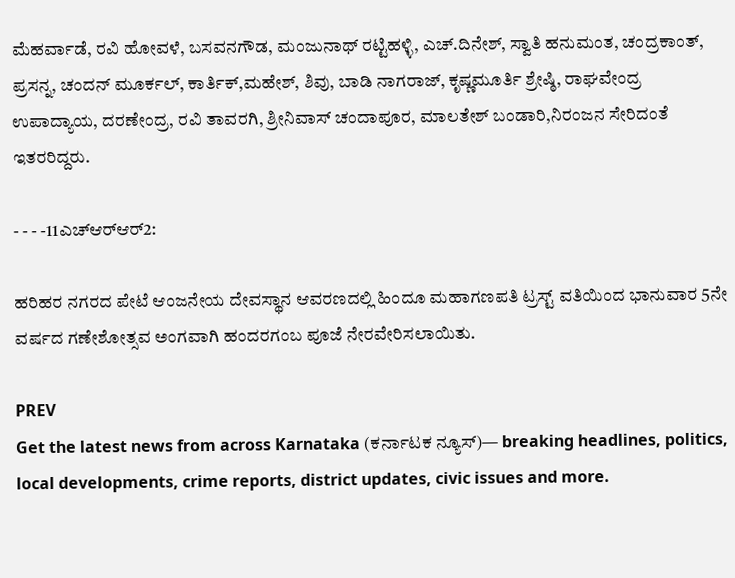ಮೆಹರ್ವಾಡೆ, ರವಿ ಹೋವಳೆ, ಬಸವನಗೌಡ, ಮಂಜುನಾಥ್ ರಟ್ಟಿಹಳ್ಳಿ, ಎಚ್.ದಿನೇಶ್, ಸ್ವಾತಿ ಹನುಮಂತ, ಚಂದ್ರಕಾಂತ್, ಪ್ರಸನ್ನ, ಚಂದನ್ ಮೂರ್ಕಲ್, ಕಾರ್ತಿಕ್,ಮಹೇಶ್, ಶಿವು, ಬಾಡಿ ನಾಗರಾಜ್, ಕೃಷ್ಣಮೂರ್ತಿ ಶ್ರೇಷ್ಠಿ, ರಾಘವೇಂದ್ರ ಉಪಾದ್ಯಾಯ, ದರಣೇಂದ್ರ, ರವಿ ತಾವರಗಿ, ಶ್ರೀನಿವಾಸ್ ಚಂದಾಪೂರ, ಮಾಲತೇಶ್ ಬಂಡಾರಿ,ನಿರಂಜನ ಸೇರಿದಂತೆ ಇತರರಿದ್ದರು.

- - - -11ಎಚ್‍ಆರ್‌ಆರ್2:

ಹರಿಹರ ನಗರದ ಪೇಟೆ ಆಂಜನೇಯ ದೇವಸ್ಥಾನ ಆವರಣದಲ್ಲಿ ಹಿಂದೂ ಮಹಾಗಣಪತಿ ಟ್ರಸ್ಟ್ ವತಿಯಿಂದ ಭಾನುವಾರ 5ನೇ ವರ್ಷದ ಗಣೇಶೋತ್ಸವ ಅಂಗವಾಗಿ ಹಂದರಗಂಬ ಪೂಜೆ ನೇರವೇರಿಸಲಾಯಿತು.

PREV
Get the latest news from across Karnataka (ಕರ್ನಾಟಕ ನ್ಯೂಸ್)— breaking headlines, politics, local developments, crime reports, district updates, civic issues and more.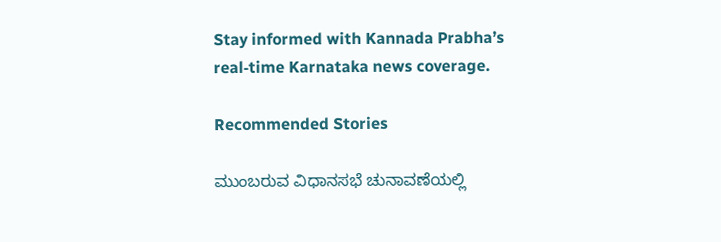Stay informed with Kannada Prabha’s real‑time Karnataka news coverage.

Recommended Stories

ಮುಂಬರುವ ವಿಧಾನಸಭೆ ಚುನಾವಣೆಯಲ್ಲಿ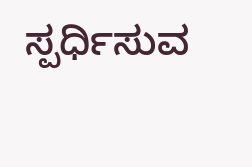ಸ್ಪರ್ಧಿಸುವ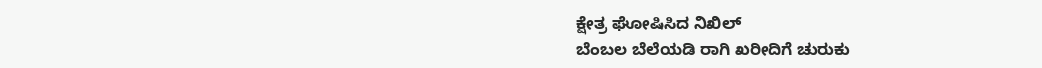ಕ್ಷೇತ್ರ ಘೋಷಿಸಿದ ನಿಖಿಲ್
ಬೆಂಬಲ ಬೆಲೆಯಡಿ ರಾಗಿ ಖರೀದಿಗೆ ಚುರುಕು